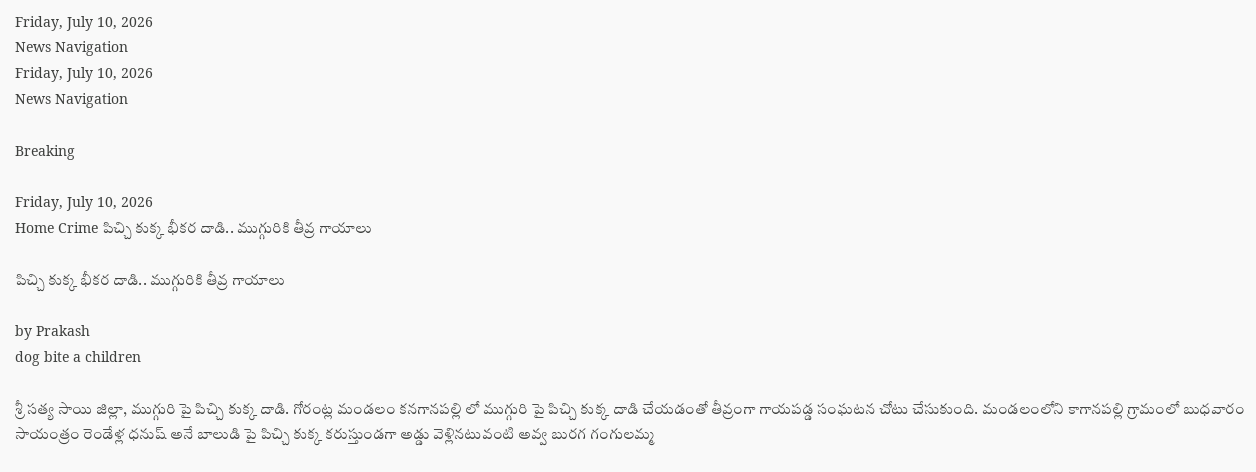Friday, July 10, 2026
News Navigation
Friday, July 10, 2026
News Navigation

Breaking

Friday, July 10, 2026
Home Crime పిచ్చి కుక్క భీకర దాడి.. ముగ్గురికి తీవ్ర గాయాలు

పిచ్చి కుక్క భీకర దాడి.. ముగ్గురికి తీవ్ర గాయాలు

by Prakash
dog bite a children

శ్రీ సత్య సాయి జిల్లా, ముగ్గురి పై పిచ్చి కుక్క దాడి. గోరంట్ల మండలం కనగానపల్లి లో ముగ్గురి పై పిచ్చి కుక్క దాడి చేయడంతో తీవ్రంగా గాయపడ్డ సంఘటన చోటు చేసుకుంది. మండలంలోని కాగానపల్లి గ్రామంలో బుధవారం సాయంత్రం రెండేళ్ల ధనుష్ అనే బాలుడి పై పిచ్చి కుక్క కరుస్తుండగా అడ్డు వెళ్లినటువంటి అవ్వ బురగ గంగులమ్మ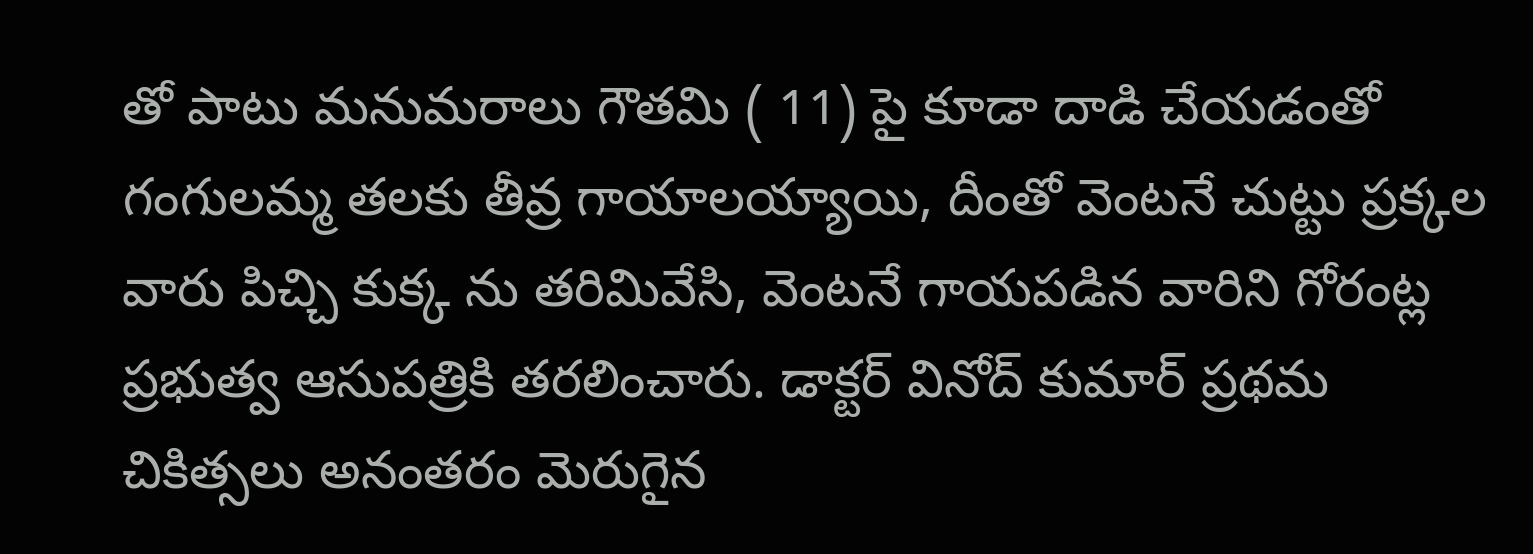తో పాటు మనుమరాలు గౌతమి ( 11) పై కూడా దాడి చేయడంతో గంగులమ్మ తలకు తీవ్ర గాయాలయ్యాయి, దీంతో వెంటనే చుట్టు ప్రక్కల వారు పిచ్చి కుక్క ను తరిమివేసి, వెంటనే గాయపడిన వారిని గోరంట్ల ప్రభుత్వ ఆసుపత్రికి తరలించారు. డాక్టర్ వినోద్ కుమార్ ప్రథమ చికిత్సలు అనంతరం మెరుగైన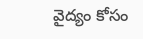వైద్యం కోసం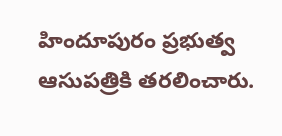హిందూపురం ప్రభుత్వ ఆసుపత్రికి తరలించారు.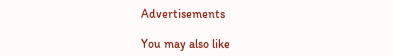Advertisements

You may also like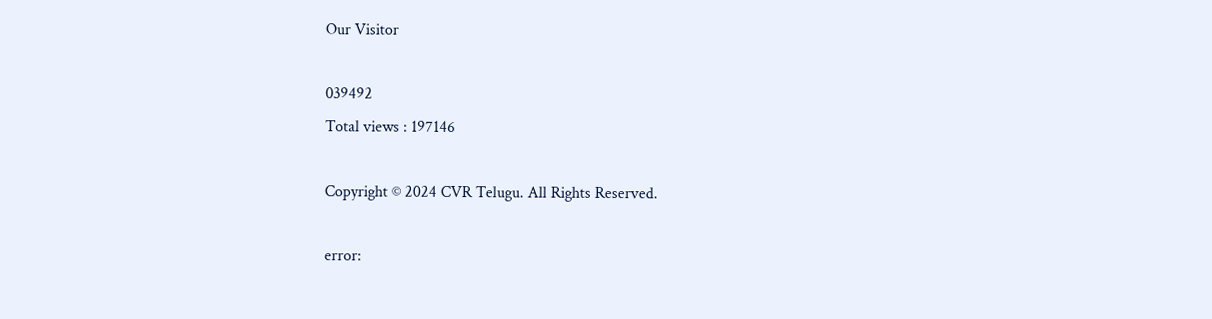Our Visitor

039492
Total views : 197146

Copyright © 2024 CVR Telugu. All Rights Reserved.

error: